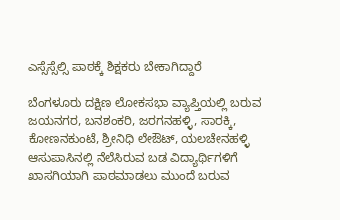ಎಸ್ಸೆಸ್ಸೆಲ್ಸಿ ಪಾಠಕ್ಕೆ ಶಿಕ್ಷಕರು ಬೇಕಾಗಿದ್ದಾರೆ

ಬೆಂಗಳೂರು ದಕ್ಷಿಣ ಲೋಕಸಭಾ ವ್ಯಾಪ್ತಿಯಲ್ಲಿ ಬರುವ ಜಯನಗರ, ಬನಶಂಕರಿ, ಜರಗನಹಳ್ಳಿ, ಸಾರಕ್ಕಿ, ಕೋಣನಕುಂಟೆ, ಶ್ರೀನಿಧಿ ಲೇಔಟ್, ಯಲಚೇನಹಳ್ಳಿ ಆಸುಪಾಸಿನಲ್ಲಿ ನೆಲೆಸಿರುವ ಬಡ ವಿದ್ಯಾರ್ಥಿಗಳಿಗೆ ಖಾಸಗಿಯಾಗಿ ಪಾಠಮಾಡಲು ಮುಂದೆ ಬರುವ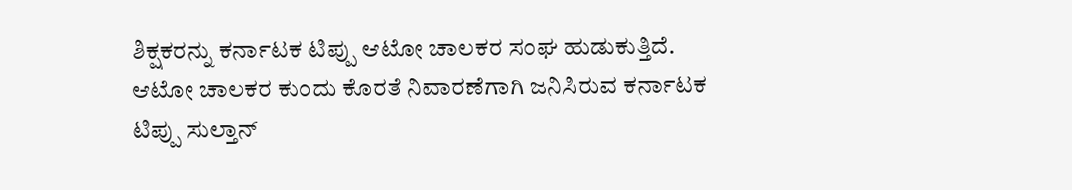ಶಿಕ್ಷಕರನ್ನು ಕರ್ನಾಟಕ ಟಿಪ್ಪು ಆಟೋ ಚಾಲಕರ ಸಂಘ ಹುಡುಕುತ್ತಿದೆ.
ಆಟೋ ಚಾಲಕರ ಕುಂದು ಕೊರತೆ ನಿವಾರಣೆಗಾಗಿ ಜನಿಸಿರುವ ಕರ್ನಾಟಕ ಟಿಪ್ಪು ಸುಲ್ತಾನ್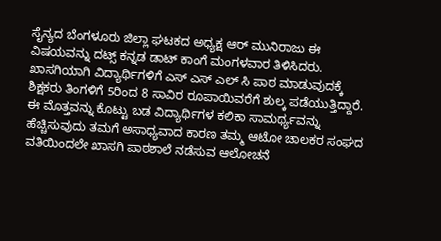ಸೈನ್ಯದ ಬೆಂಗಳೂರು ಜಿಲ್ಲಾ ಘಟಕದ ಅಧ್ಯಕ್ಷ ಆರ್ ಮುನಿರಾಜು ಈ ವಿಷಯವನ್ನು ದಟ್ಸ್ ಕನ್ನಡ ಡಾಟ್ ಕಾಂಗೆ ಮಂಗಳವಾರ ತಿಳಿಸಿದರು. ಖಾಸಗಿಯಾಗಿ ವಿದ್ಯಾರ್ಥಿಗಳಿಗೆ ಎಸ್ ಎಸ್ ಎಲ್ ಸಿ ಪಾಠ ಮಾಡುವುದಕ್ಕೆ ಶಿಕ್ಷಕರು ತಿಂಗಳಿಗೆ 5ರಿಂದ 8 ಸಾವಿರ ರೂಪಾಯಿವರೆಗೆ ಶುಲ್ಕ ಪಡೆಯುತ್ತಿದ್ದಾರೆ. ಈ ಮೊತ್ತವನ್ನು ಕೊಟ್ಟು ಬಡ ವಿದ್ಯಾರ್ಥಿಗಳ ಕಲಿಕಾ ಸಾಮರ್ಥ್ಯವನ್ನು ಹೆಚ್ಚಿಸುವುದು ತಮಗೆ ಅಸಾಧ್ಯವಾದ ಕಾರಣ ತಮ್ಮ ಆಟೋ ಚಾಲಕರ ಸಂಘದ ವತಿಯಿಂದಲೇ ಖಾಸಗಿ ಪಾಠಶಾಲೆ ನಡೆಸುವ ಆಲೋಚನೆ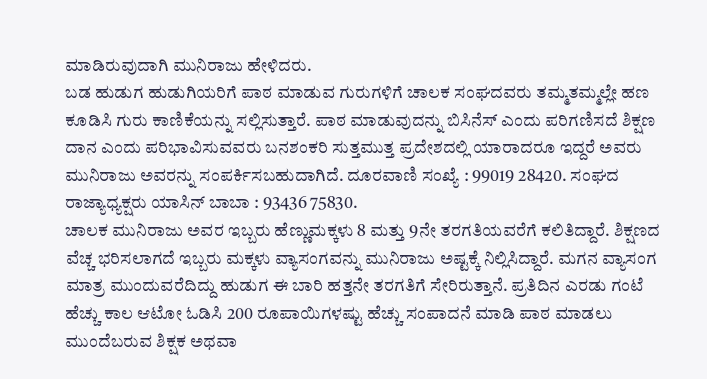ಮಾಡಿರುವುದಾಗಿ ಮುನಿರಾಜು ಹೇಳಿದರು.
ಬಡ ಹುಡುಗ ಹುಡುಗಿಯರಿಗೆ ಪಾಠ ಮಾಡುವ ಗುರುಗಳಿಗೆ ಚಾಲಕ ಸಂಘದವರು ತಮ್ಮತಮ್ಮಲ್ಲೇ ಹಣ ಕೂಡಿಸಿ ಗುರು ಕಾಣಿಕೆಯನ್ನು ಸಲ್ಲಿಸುತ್ತಾರೆ. ಪಾಠ ಮಾಡುವುದನ್ನು ಬಿಸಿನೆಸ್ ಎಂದು ಪರಿಗಣಿಸದೆ ಶಿಕ್ಷಣ ದಾನ ಎಂದು ಪರಿಭಾವಿಸುವವರು ಬನಶಂಕರಿ ಸುತ್ತಮುತ್ತ ಪ್ರದೇಶದಲ್ಲಿ ಯಾರಾದರೂ ಇದ್ದರೆ ಅವರು ಮುನಿರಾಜು ಅವರನ್ನು ಸಂಪರ್ಕಿಸಬಹುದಾಗಿದೆ. ದೂರವಾಣಿ ಸಂಖ್ಯೆ : 99019 28420. ಸಂಘದ ರಾಜ್ಯಾಧ್ಯಕ್ಷರು ಯಾಸಿನ್ ಬಾಬಾ : 93436 75830.
ಚಾಲಕ ಮುನಿರಾಜು ಅವರ ಇಬ್ಬರು ಹೆಣ್ಣುಮಕ್ಕಳು 8 ಮತ್ತು 9ನೇ ತರಗತಿಯವರೆಗೆ ಕಲಿತಿದ್ದಾರೆ. ಶಿಕ್ಷಣದ ವೆಚ್ಚ ಭರಿಸಲಾಗದೆ ಇಬ್ಬರು ಮಕ್ಕಳು ವ್ಯಾಸಂಗವನ್ನು ಮುನಿರಾಜು ಅಷ್ಟಕ್ಕೆ ನಿಲ್ಲಿಸಿದ್ದಾರೆ. ಮಗನ ವ್ಯಾಸಂಗ ಮಾತ್ರ ಮುಂದುವರೆದಿದ್ದು ಹುಡುಗ ಈ ಬಾರಿ ಹತ್ತನೇ ತರಗತಿಗೆ ಸೇರಿರುತ್ತಾನೆ. ಪ್ರತಿದಿನ ಎರಡು ಗಂಟೆ ಹೆಚ್ಚು ಕಾಲ ಆಟೋ ಓಡಿಸಿ 200 ರೂಪಾಯಿಗಳಷ್ಟು ಹೆಚ್ಚು ಸಂಪಾದನೆ ಮಾಡಿ ಪಾಠ ಮಾಡಲು ಮುಂದೆಬರುವ ಶಿಕ್ಷಕ ಅಥವಾ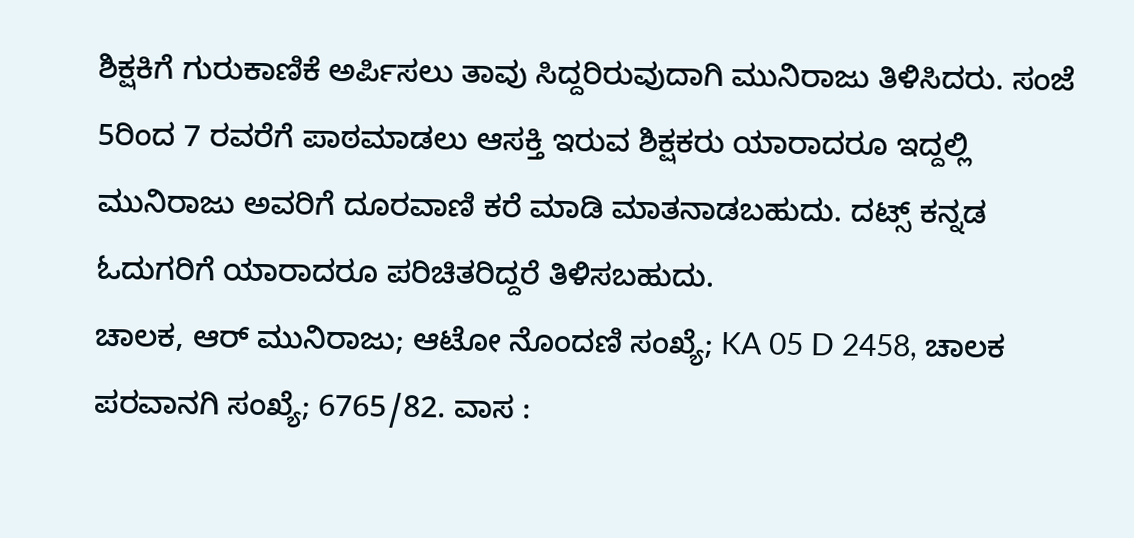ಶಿಕ್ಷಕಿಗೆ ಗುರುಕಾಣಿಕೆ ಅರ್ಪಿಸಲು ತಾವು ಸಿದ್ದರಿರುವುದಾಗಿ ಮುನಿರಾಜು ತಿಳಿಸಿದರು. ಸಂಜೆ 5ರಿಂದ 7 ರವರೆಗೆ ಪಾಠಮಾಡಲು ಆಸಕ್ತಿ ಇರುವ ಶಿಕ್ಷಕರು ಯಾರಾದರೂ ಇದ್ದಲ್ಲಿ ಮುನಿರಾಜು ಅವರಿಗೆ ದೂರವಾಣಿ ಕರೆ ಮಾಡಿ ಮಾತನಾಡಬಹುದು. ದಟ್ಸ್ ಕನ್ನಡ ಓದುಗರಿಗೆ ಯಾರಾದರೂ ಪರಿಚಿತರಿದ್ದರೆ ತಿಳಿಸಬಹುದು.
ಚಾಲಕ, ಆರ್ ಮುನಿರಾಜು; ಆಟೋ ನೊಂದಣಿ ಸಂಖ್ಯೆ; KA 05 D 2458, ಚಾಲಕ ಪರವಾನಗಿ ಸಂಖ್ಯೆ; 6765/82. ವಾಸ :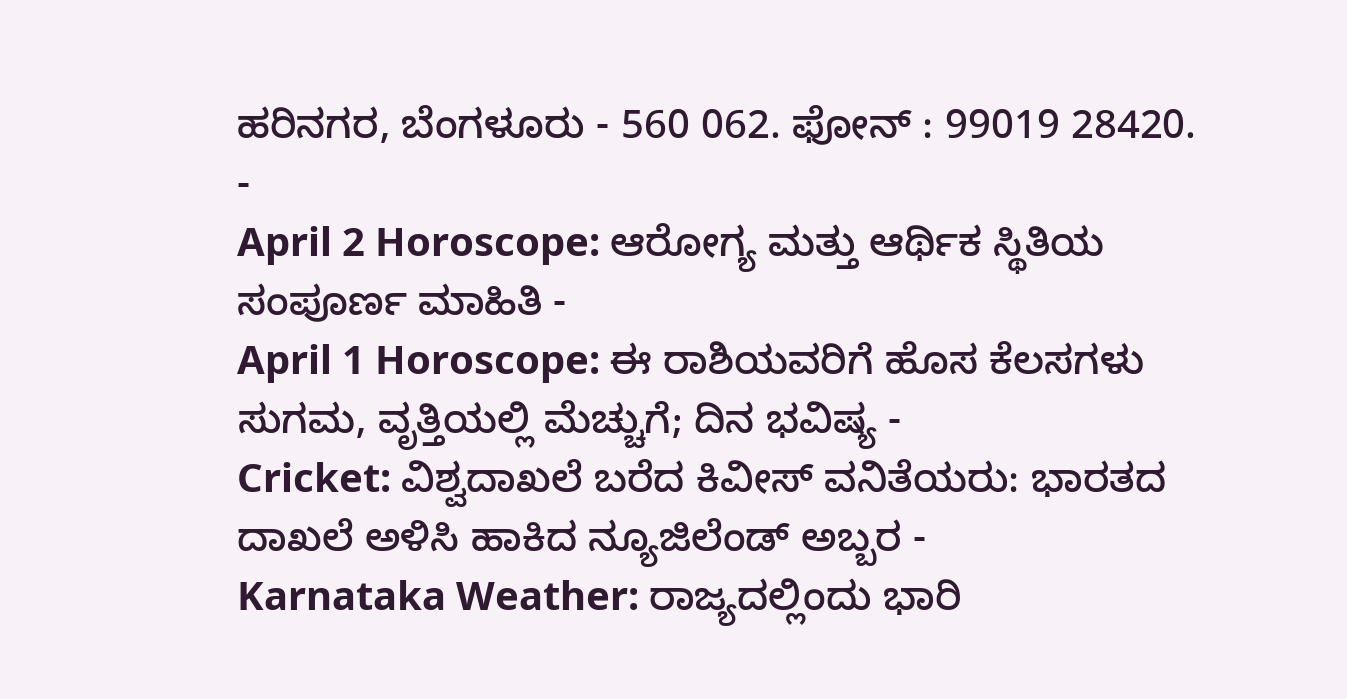ಹರಿನಗರ, ಬೆಂಗಳೂರು - 560 062. ಫೋನ್ : 99019 28420.
-
April 2 Horoscope: ಆರೋಗ್ಯ ಮತ್ತು ಆರ್ಥಿಕ ಸ್ಥಿತಿಯ ಸಂಪೂರ್ಣ ಮಾಹಿತಿ -
April 1 Horoscope: ಈ ರಾಶಿಯವರಿಗೆ ಹೊಸ ಕೆಲಸಗಳು ಸುಗಮ, ವೃತ್ತಿಯಲ್ಲಿ ಮೆಚ್ಚುಗೆ; ದಿನ ಭವಿಷ್ಯ -
Cricket: ವಿಶ್ವದಾಖಲೆ ಬರೆದ ಕಿವೀಸ್ ವನಿತೆಯರು: ಭಾರತದ ದಾಖಲೆ ಅಳಿಸಿ ಹಾಕಿದ ನ್ಯೂಜಿಲೆಂಡ್ ಅಬ್ಬರ -
Karnataka Weather: ರಾಜ್ಯದಲ್ಲಿಂದು ಭಾರಿ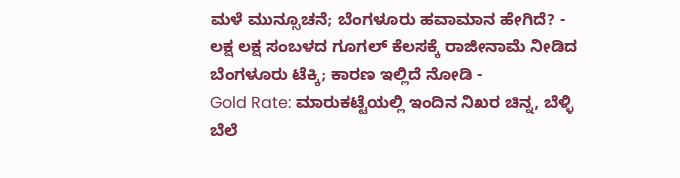ಮಳೆ ಮುನ್ಸೂಚನೆ; ಬೆಂಗಳೂರು ಹವಾಮಾನ ಹೇಗಿದೆ? -
ಲಕ್ಷ ಲಕ್ಷ ಸಂಬಳದ ಗೂಗಲ್ ಕೆಲಸಕ್ಕೆ ರಾಜೀನಾಮೆ ನೀಡಿದ ಬೆಂಗಳೂರು ಟೆಕ್ಕಿ; ಕಾರಣ ಇಲ್ಲಿದೆ ನೋಡಿ -
Gold Rate: ಮಾರುಕಟ್ಟೆಯಲ್ಲಿ ಇಂದಿನ ನಿಖರ ಚಿನ್ನ, ಬೆಳ್ಳಿ ಬೆಲೆ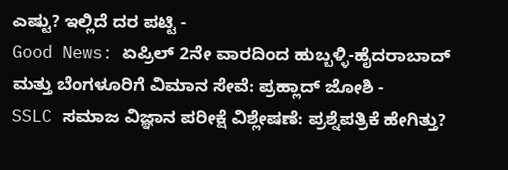ಎಷ್ಟು? ಇಲ್ಲಿದೆ ದರ ಪಟ್ಟಿ -
Good News: ಏಪ್ರಿಲ್ 2ನೇ ವಾರದಿಂದ ಹುಬ್ಬಳ್ಳಿ-ಹೈದರಾಬಾದ್ ಮತ್ತು ಬೆಂಗಳೂರಿಗೆ ವಿಮಾನ ಸೇವೆ: ಪ್ರಹ್ಲಾದ್ ಜೋಶಿ -
SSLC ಸಮಾಜ ವಿಜ್ಞಾನ ಪರೀಕ್ಷೆ ವಿಶ್ಲೇಷಣೆ: ಪ್ರಶ್ನೆಪತ್ರಿಕೆ ಹೇಗಿತ್ತು?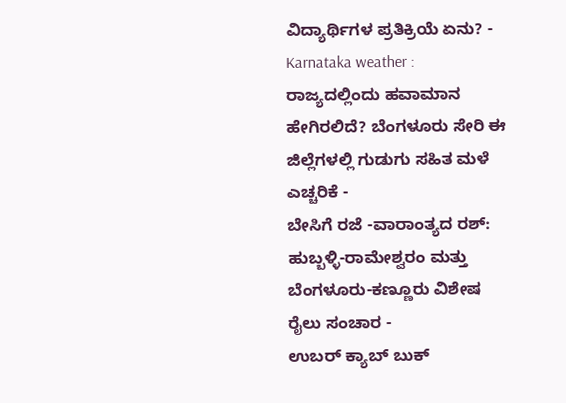ವಿದ್ಯಾರ್ಥಿಗಳ ಪ್ರತಿಕ್ರಿಯೆ ಏನು? -
Karnataka weather : ರಾಜ್ಯದಲ್ಲಿಂದು ಹವಾಮಾನ ಹೇಗಿರಲಿದೆ? ಬೆಂಗಳೂರು ಸೇರಿ ಈ ಜಿಲ್ಲೆಗಳಲ್ಲಿ ಗುಡುಗು ಸಹಿತ ಮಳೆ ಎಚ್ಚರಿಕೆ -
ಬೇಸಿಗೆ ರಜೆ -ವಾರಾಂತ್ಯದ ರಶ್: ಹುಬ್ಬಳ್ಳಿ-ರಾಮೇಶ್ವರಂ ಮತ್ತು ಬೆಂಗಳೂರು-ಕಣ್ಣೂರು ವಿಶೇಷ ರೈಲು ಸಂಚಾರ -
ಉಬರ್ ಕ್ಯಾಬ್ ಬುಕ್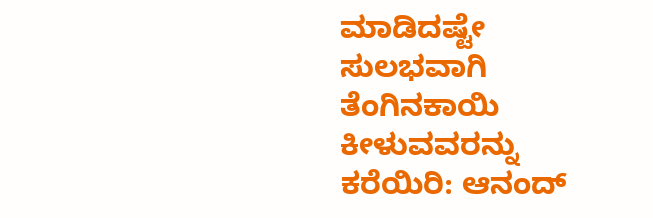ಮಾಡಿದಷ್ಟೇ ಸುಲಭವಾಗಿ ತೆಂಗಿನಕಾಯಿ ಕೀಳುವವರನ್ನು ಕರೆಯಿರಿ: ಆನಂದ್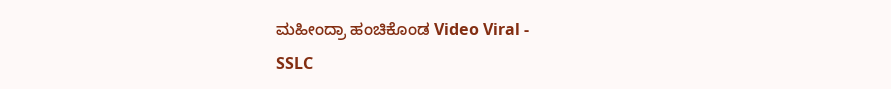ಮಹೀಂದ್ರಾ ಹಂಚಿಕೊಂಡ Video Viral -
SSLC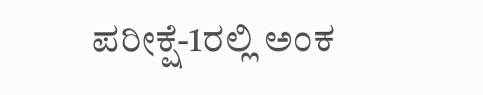ಪರೀಕ್ಷೆ-1ರಲ್ಲಿ ಅಂಕ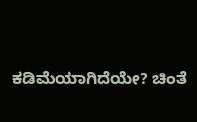ಕಡಿಮೆಯಾಗಿದೆಯೇ? ಚಿಂತೆ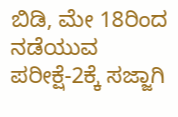ಬಿಡಿ, ಮೇ 18ರಿಂದ ನಡೆಯುವ ಪರೀಕ್ಷೆ-2ಕ್ಕೆ ಸಜ್ಜಾಗಿ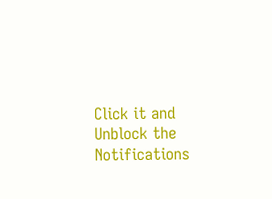Click it and Unblock the Notifications